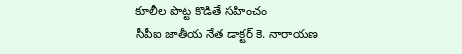కూలీల పొట్ట కొడితే సహించం
సీపీఐ జాతీయ నేత డాక్టర్ కె. నారాయణ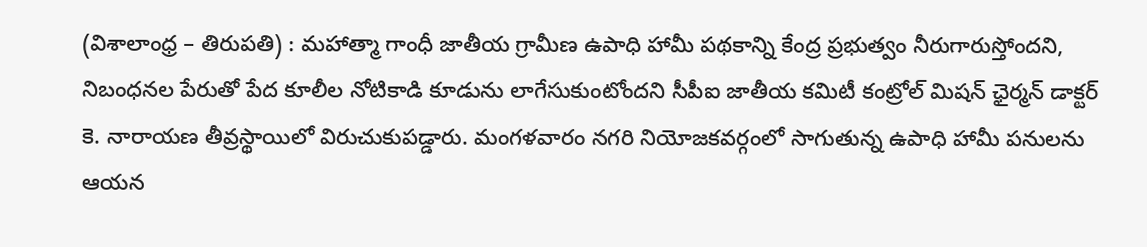(విశాలాంధ్ర – తిరుపతి) : మహాత్మా గాంధీ జాతీయ గ్రామీణ ఉపాధి హామీ పథకాన్ని కేంద్ర ప్రభుత్వం నీరుగారుస్తోందని, నిబంధనల పేరుతో పేద కూలీల నోటికాడి కూడును లాగేసుకుంటోందని సీపీఐ జాతీయ కమిటీ కంట్రోల్ మిషన్ ఛైర్మన్ డాక్టర్ కె. నారాయణ తీవ్రస్థాయిలో విరుచుకుపడ్డారు. మంగళవారం నగరి నియోజకవర్గంలో సాగుతున్న ఉపాధి హామీ పనులను ఆయన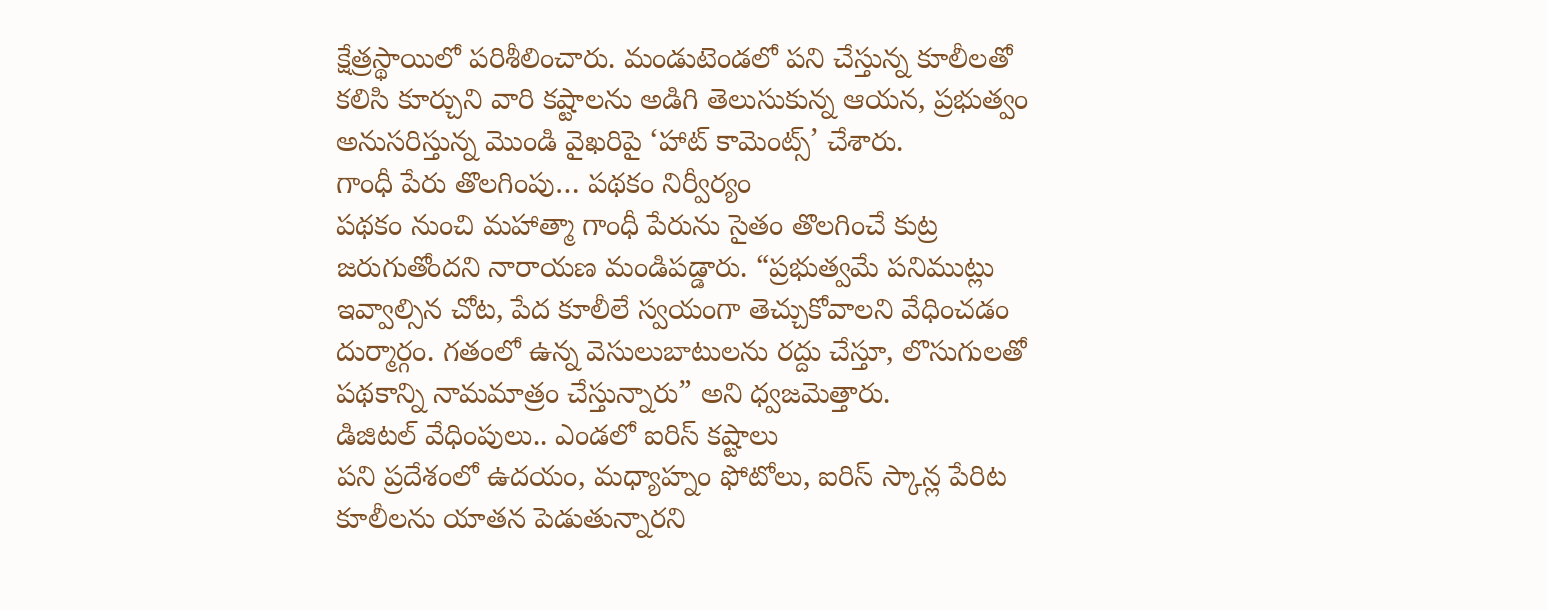క్షేత్రస్థాయిలో పరిశీలించారు. మండుటెండలో పని చేస్తున్న కూలీలతో కలిసి కూర్చుని వారి కష్టాలను అడిగి తెలుసుకున్న ఆయన, ప్రభుత్వం అనుసరిస్తున్న మొండి వైఖరిపై ‘హాట్ కామెంట్స్’ చేశారు.
గాంధీ పేరు తొలగింపు… పథకం నిర్వీర్యం
పథకం నుంచి మహాత్మా గాంధీ పేరును సైతం తొలగించే కుట్ర జరుగుతోందని నారాయణ మండిపడ్డారు. “ప్రభుత్వమే పనిముట్లు ఇవ్వాల్సిన చోట, పేద కూలీలే స్వయంగా తెచ్చుకోవాలని వేధించడం దుర్మార్గం. గతంలో ఉన్న వెసులుబాటులను రద్దు చేస్తూ, లొసుగులతో పథకాన్ని నామమాత్రం చేస్తున్నారు” అని ధ్వజమెత్తారు.
డిజిటల్ వేధింపులు.. ఎండలో ఐరిస్ కష్టాలు
పని ప్రదేశంలో ఉదయం, మధ్యాహ్నం ఫోటోలు, ఐరిస్ స్కాన్ల పేరిట కూలీలను యాతన పెడుతున్నారని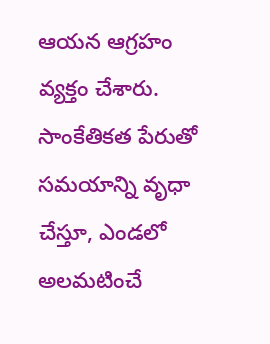ఆయన ఆగ్రహం వ్యక్తం చేశారు. సాంకేతికత పేరుతో సమయాన్ని వృధా చేస్తూ, ఎండలో అలమటించే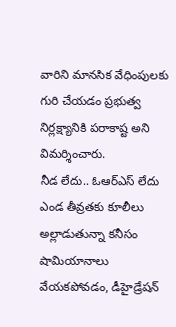వారిని మానసిక వేధింపులకు గురి చేయడం ప్రభుత్వ నిర్లక్ష్యానికి పరాకాష్ట అని విమర్శించారు.
నీడ లేదు.. ఓఆర్ఎస్ లేదు
ఎండ తీవ్రతకు కూలీలు అల్లాడుతున్నా కనీసం షామియానాలు వేయకపోవడం, డీహైడ్రేషన్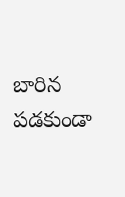బారిన పడకుండా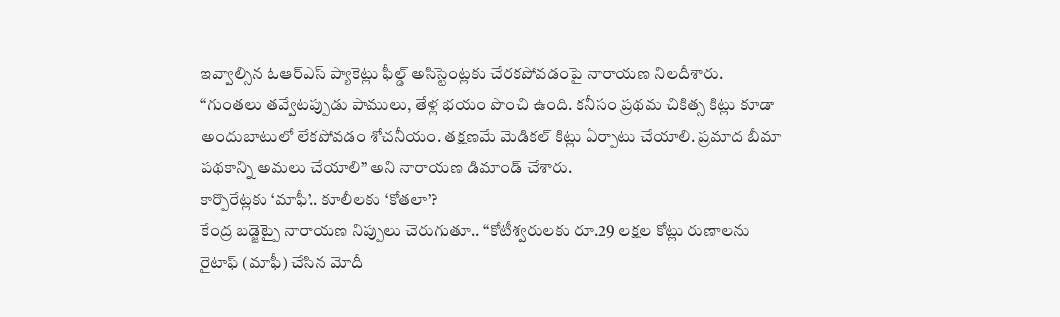ఇవ్వాల్సిన ఓఆర్ఎస్ ప్యాకెట్లు ఫీల్డ్ అసిస్టెంట్లకు చేరకపోవడంపై నారాయణ నిలదీశారు. “గుంతలు తవ్వేటప్పుడు పాములు, తేళ్ల భయం పొంచి ఉంది. కనీసం ప్రథమ చికిత్స కిట్లు కూడా అందుబాటులో లేకపోవడం శోచనీయం. తక్షణమే మెడికల్ కిట్లు ఏర్పాటు చేయాలి. ప్రమాద బీమా పథకాన్ని అమలు చేయాలి” అని నారాయణ డిమాండ్ చేశారు.
కార్పొరేట్లకు ‘మాఫీ’.. కూలీలకు ‘కోతలా’?
కేంద్ర బడ్జెట్పై నారాయణ నిప్పులు చెరుగుతూ.. “కోటీశ్వరులకు రూ.29 లక్షల కోట్లు రుణాలను రైటాఫ్ (మాఫీ) చేసిన మోదీ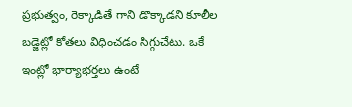ప్రభుత్వం, రెక్కాడితే గాని డొక్కాడని కూలీల బడ్జెట్లో కోతలు విధించడం సిగ్గుచేటు. ఒకే ఇంట్లో భార్యాభర్తలు ఉంటే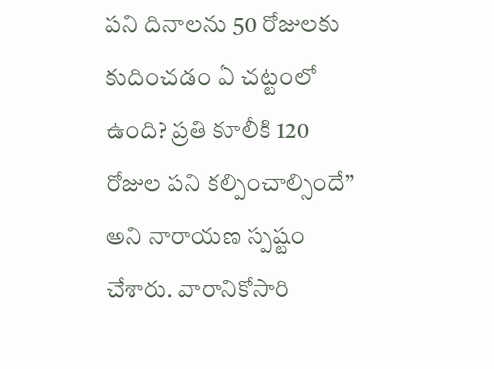పని దినాలను 50 రోజులకు కుదించడం ఏ చట్టంలో ఉంది? ప్రతి కూలీకి 120 రోజుల పని కల్పించాల్సిందే” అని నారాయణ స్పష్టం చేశారు. వారానికోసారి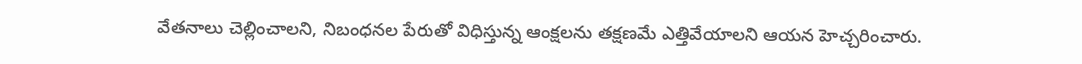వేతనాలు చెల్లించాలని, నిబంధనల పేరుతో విధిస్తున్న ఆంక్షలను తక్షణమే ఎత్తివేయాలని ఆయన హెచ్చరించారు.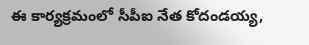ఈ కార్యక్రమంలో సీపీఐ నేత కోదండయ్య,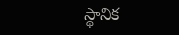స్థానిక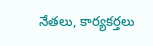నేతలు, కార్యకర్తలు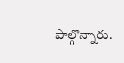పాల్గొన్నారు.